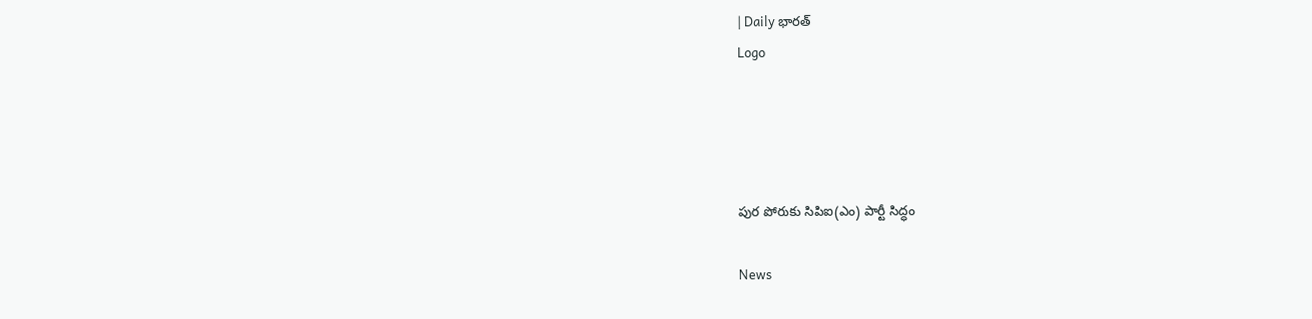| Daily భారత్
Logo




పుర పోరుకు సిపిఐ(ఎం) పార్టీ సిద్ధం

News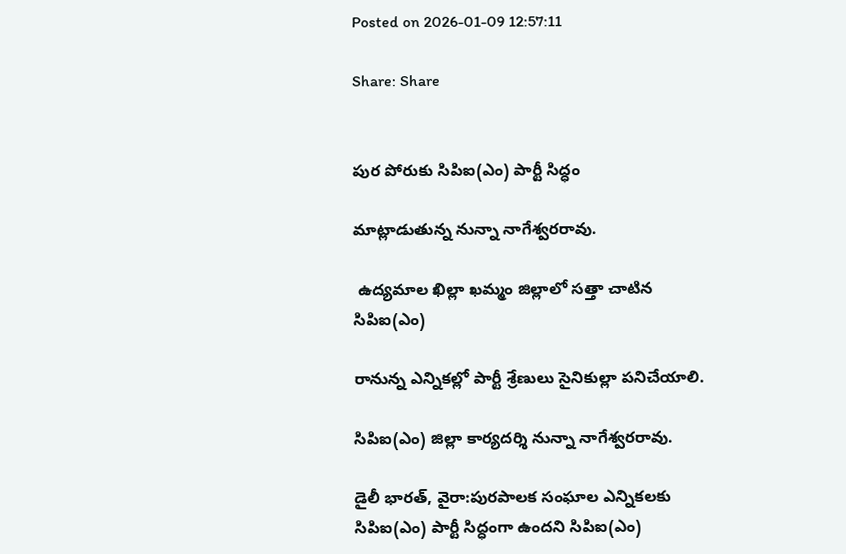Posted on 2026-01-09 12:57:11

Share: Share


పుర పోరుకు సిపిఐ(ఎం) పార్టీ సిద్ధం

మాట్లాడుతున్న నున్నా నాగేశ్వరరావు.

 ఉద్యమాల ఖిల్లా ఖమ్మం జిల్లాలో సత్తా చాటిన సిపిఐ(ఎం)

రానున్న ఎన్నికల్లో పార్టీ శ్రేణులు సైనికుల్లా పనిచేయాలి.

సిపిఐ(ఎం) జిల్లా కార్యదర్శి నున్నా నాగేశ్వరరావు.

డైలీ భారత్, వైరా:పురపాలక సంఘాల ఎన్నికలకు సిపిఐ(ఎం) పార్టీ సిద్ధంగా ఉందని సిపిఐ(ఎం)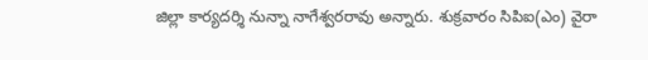జిల్లా కార్యదర్శి నున్నా నాగేశ్వరరావు అన్నారు. శుక్రవారం సిపిఐ(ఎం) వైరా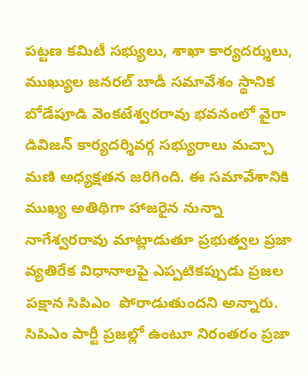పట్టణ కమిటీ సభ్యులు, శాఖా కార్యదర్శులు, ముఖ్యుల జనరల్ బాడీ సమావేశం స్థానిక బోడేపూడి వెంకటేశ్వరరావు భవనంలో వైరా డివిజన్ కార్యదర్శివర్గ సభ్యురాలు మచ్చా మణి అధ్యక్షతన జరిగింది. ఈ సమావేశానికి ముఖ్య అతిథిగా హాజరైన నున్నా నాగేశ్వరరావు మాట్లాడుతూ ప్రభుత్వల ప్రజా వ్యతిరేక విధానాలపై ఎప్పటికప్పుడు ప్రజల పక్షాన సిపిఎం  పోరాడుతుందని అన్నారు. సిపిఎం పార్టీ ప్రజల్లో ఉంటూ నిరంతరం ప్రజా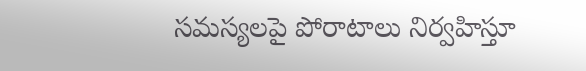సమస్యలపై పోరాటాలు నిర్వహిస్తూ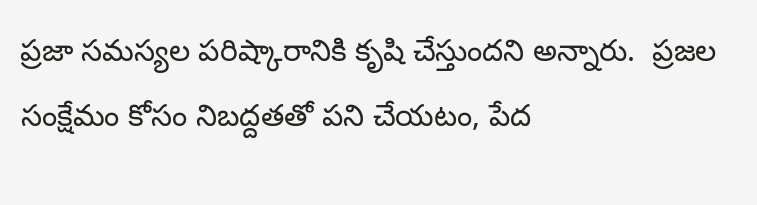ప్రజా సమస్యల పరిష్కారానికి కృషి చేస్తుందని అన్నారు.  ప్రజల సంక్షేమం కోసం నిబద్దతతో పని చేయటం, పేద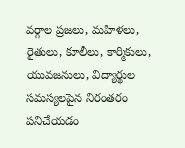వర్గాల ప్రజలు, మహిళలు, రైతులు, కూలీలు, కార్మికులు, యువజనులు, విద్యార్థుల సమస్యలపైన నిరంతరం పనిచేయడం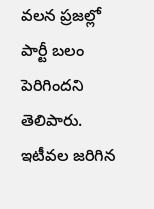వలన ప్రజల్లో పార్టీ బలం పెరిగిందని తెలిపారు. ఇటీవల జరిగిన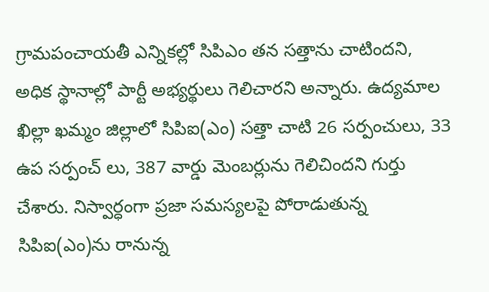గ్రామపంచాయతీ ఎన్నికల్లో సిపిఎం తన సత్తాను చాటిందని,  అధిక స్థానాల్లో పార్టీ అభ్యర్థులు గెలిచారని అన్నారు. ఉద్యమాల ఖిల్లా ఖమ్మం జిల్లాలో సిపిఐ(ఎం) సత్తా చాటి 26 సర్పంచులు, 33 ఉప సర్పంచ్ లు, 387 వార్డు మెంబర్లును గెలిచిందని గుర్తు చేశారు. నిస్వార్ధంగా ప్రజా సమస్యలపై పోరాడుతున్న సిపిఐ(ఎం)ను రానున్న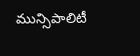మున్సిపాలిటీ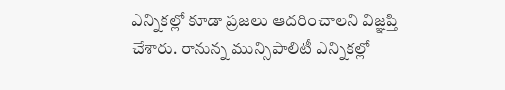ఎన్నికల్లో కూడా ప్రజలు ఆదరించాలని విజ్ఞప్తి చేశారు. రానున్న మున్సిపాలిటీ ఎన్నికల్లో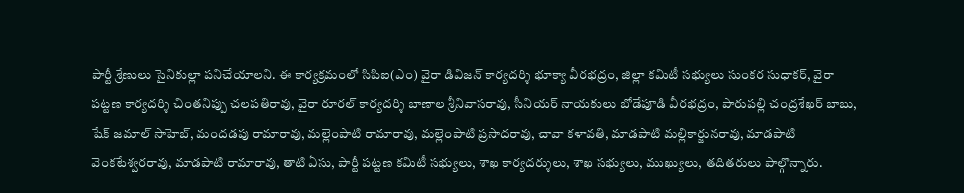పార్టీ శ్రేణులు సైనికుల్లా పనిచేయాలని. ఈ కార్యక్రమంలో సిపిఐ(ఎం) వైరా డివిజన్ కార్యదర్శి భూక్యా వీరభద్రం, జిల్లా కమిటీ సభ్యులు సుంకర సుధాకర్, వైరా పట్టణ కార్యదర్శి చింతనిప్పు చలపతిరావు, వైరా రూరల్ కార్యదర్శి బాణాల శ్రీనివాసరావు, సీనియర్ నాయకులు బోడేపూడి వీరభద్రం, పారుపల్లి చంద్రశేఖర్ బాబు, షేక్ జమాల్ సాహెబ్, మందడపు రామారావు, మల్లెంపాటి రామారావు, మల్లెంపాటి ప్రసాదరావు, చావా కళావతి, మాడపాటి మల్లికార్జునరావు, మాడపాటి వెంకటేశ్వరరావు, మాడపాటి రామారావు, తాటి ఏసు, పార్టీ పట్టణ కమిటీ సభ్యులు, శాఖ కార్యదర్శులు, శాఖ సభ్యులు, ముఖ్యులు, తదితరులు పాల్గొన్నారు.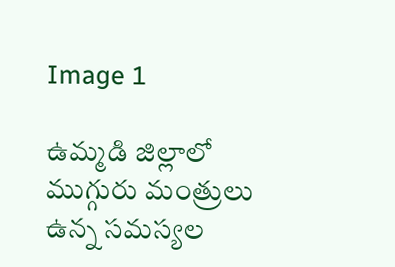Image 1

ఉమ్మడి జిల్లాలో ముగ్గురు మంత్రులు ఉన్న సమస్యల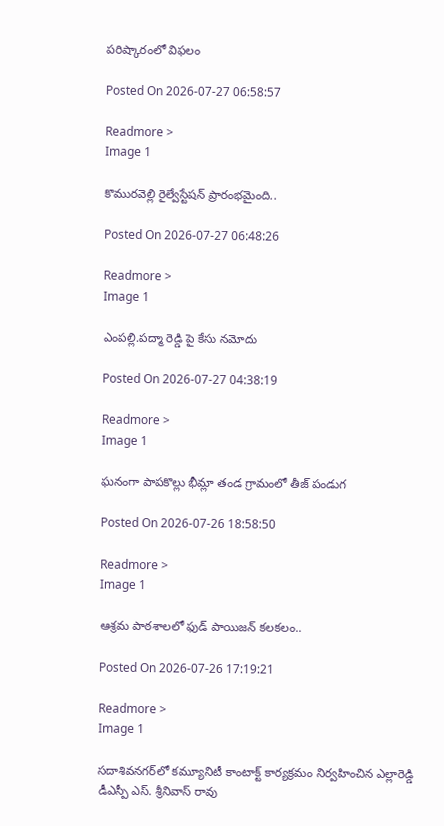పరిష్కారంలో విఫలం

Posted On 2026-07-27 06:58:57

Readmore >
Image 1

కొమురవెల్లి రైల్వేస్టేషన్ ప్రారంభమైంది..

Posted On 2026-07-27 06:48:26

Readmore >
Image 1

ఎంపల్లి.పద్మా రెడ్డి పై కేసు నమోదు

Posted On 2026-07-27 04:38:19

Readmore >
Image 1

ఘనంగా పాపకొల్లు భీమ్లా తండ గ్రామంలో తీజ్ పండుగ

Posted On 2026-07-26 18:58:50

Readmore >
Image 1

ఆశ్రమ పాఠశాలలో ఫుడ్ పాయిజన్ కలకలం..

Posted On 2026-07-26 17:19:21

Readmore >
Image 1

సదాశివనగర్‌లో కమ్యూనిటీ కాంటాక్ట్ కార్యక్రమం నిర్వహించిన ఎల్లారెడ్డి డీఎస్పీ ఎస్. శ్రీనివాస్ రావు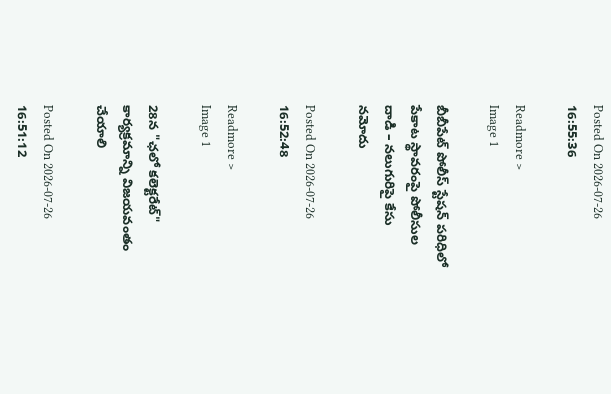Posted On 2026-07-26 16:55:36

Readmore >
Image 1

బీబీపేట్ పోలీస్ స్టేషన్ పరిధిలో పేకాట స్థావరంపై పోలీసుల దాడి – నలుగురిపై కేసు నమోదు

Posted On 2026-07-26 16:52:48

Readmore >
Image 1

28న "ఛలో కలెక్టరేట్" కార్యక్రమాన్ని విజయవంతం చేయాలి

Posted On 2026-07-26 16:51:12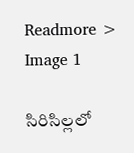Readmore >
Image 1

సిరిసిల్లలో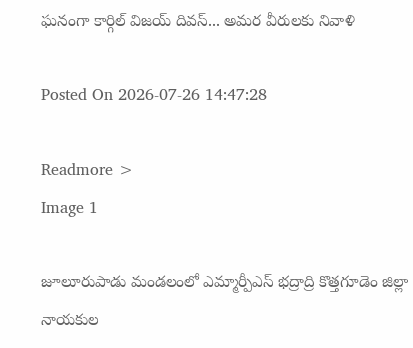ఘనంగా కార్గిల్ విజయ్ దివస్... అమర వీరులకు నివాళి

Posted On 2026-07-26 14:47:28

Readmore >
Image 1

జూలూరుపాడు మండలంలో ఎమ్మార్పీఎస్ భద్రాద్రి కొత్తగూడెం జిల్లా నాయకుల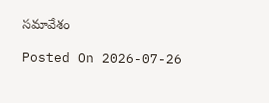సమావేశం

Posted On 2026-07-26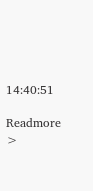14:40:51

Readmore >